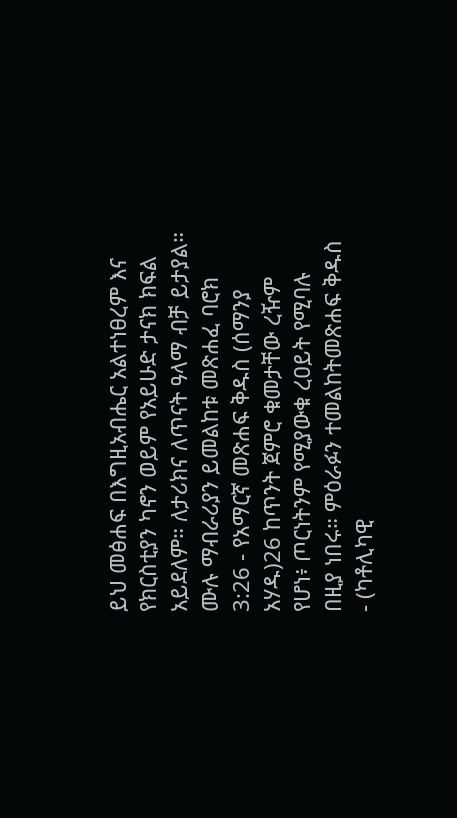ይህ መፅሐፍ በእግዚአብሔር አልተነፀረም እና የክርስቲያን ካኖን ወይም የአይሁድ ታናክ ክፍል አይደለም። ለታሪክና ለጥናት ዓላማ ብቻ ይታያል። ሙሉ ማብራሪያን ይመልከቱ መጽሐፈ ባሮክ 3:26 - የአማርኛ መጽሐፍ ቅዱስ (ሰማንያ አሃዱ)26 ከጥንት ጀምሮ ቁመታቸው ረዥም የሆነ፥ ጦርነትንም የሚያውቁ ረዐይት የሚባሉ በዚያ ነበሩ። ምዕራፉን ተመልከትመጽሐፍ ቅዱስ - (ካቶሊካዊ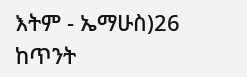እትም - ኤማሁስ)26 ከጥንት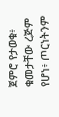ጀምሮ የታወቁ፥ ቁመታቸው ረጅም የሆነ፥ ጦርነትንም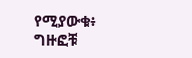የሚያውቁ፥ ግዙፎቹ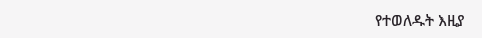የተወለዱት እዚያ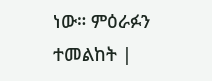ነው። ምዕራፉን ተመልከት |